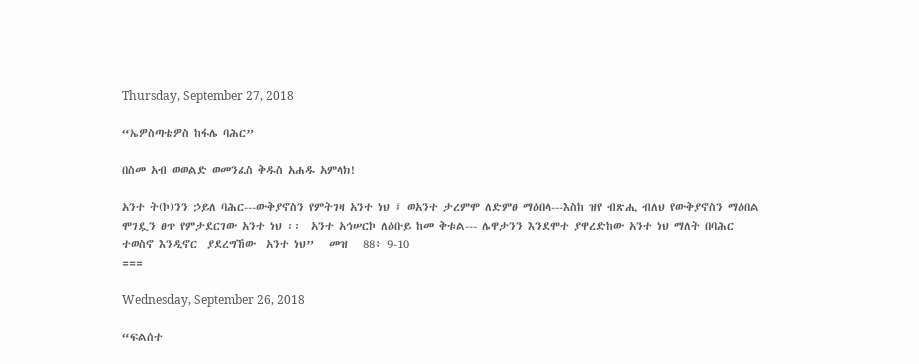Thursday, September 27, 2018

“ኤዎስጣቴዎስ ከፋሌ ባሕር”

በስመ አብ ወወልድ ወመንፈስ ቅዱስ አሐዱ አምላክ!

አንተ ት(ኮ)ንን ኃይለ ባሕር---ውቅያኖስን የምትገዛ አንተ ነህ ፤ ወአንተ ታረምሞ ለድምፀ ማዕበላ---እስከ ዝየ ብጽሒ ብለህ የውቅያኖስን ማዕበል ሞገዷን ፀጥ የምታደርገው አንተ ነህ ፡፡  አንተ አኅሠርኮ ለዕቡይ ከመ ቅቱል--- ሌዋታንን እንደሞተ ያዋረድከው አንተ ነህ ማለት በባሕር ተወስኖ እንዲኖር  ያደረግኸው  አንተ ነህ”   መዝ   88፥ 9-10
===

Wednesday, September 26, 2018

“ፍልሰተ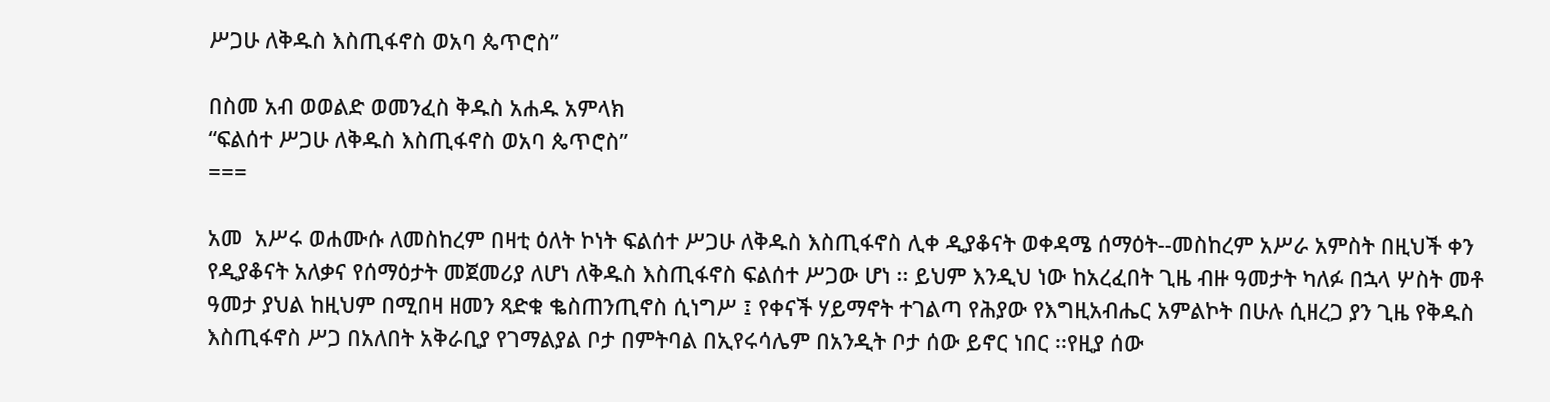ሥጋሁ ለቅዱስ እስጢፋኖስ ወአባ ጴጥሮስ”

በስመ አብ ወወልድ ወመንፈስ ቅዱስ አሐዱ አምላክ
“ፍልሰተ ሥጋሁ ለቅዱስ እስጢፋኖስ ወአባ ጴጥሮስ”
===

አመ  አሥሩ ወሐሙሱ ለመስከረም በዛቲ ዕለት ኮነት ፍልሰተ ሥጋሁ ለቅዱስ እስጢፋኖስ ሊቀ ዲያቆናት ወቀዳሜ ሰማዕት--መስከረም አሥራ አምስት በዚህች ቀን  የዲያቆናት አለቃና የሰማዕታት መጀመሪያ ለሆነ ለቅዱስ እስጢፋኖስ ፍልሰተ ሥጋው ሆነ ፡፡ ይህም እንዲህ ነው ከአረፈበት ጊዜ ብዙ ዓመታት ካለፉ በኋላ ሦስት መቶ ዓመታ ያህል ከዚህም በሚበዛ ዘመን ጻድቁ ቈስጠንጢኖስ ሲነግሥ ፤ የቀናች ሃይማኖት ተገልጣ የሕያው የእግዚአብሔር አምልኮት በሁሉ ሲዘረጋ ያን ጊዜ የቅዱስ እስጢፋኖስ ሥጋ በአለበት አቅራቢያ የገማልያል ቦታ በምትባል በኢየሩሳሌም በአንዲት ቦታ ሰው ይኖር ነበር ፡፡የዚያ ሰው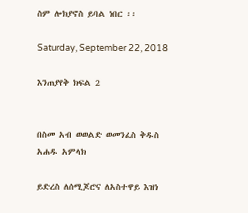ስም ሎክያኖስ ይባል ነበር ፡፡

Saturday, September 22, 2018

እንጠያየቅ ክፍል 2


በስመ አብ ወወልድ ወመንፈስ ቅዱስ አሐዱ አምላክ

ይድረስ ለሰሚጆሮና ለአስተዋይ እዝነ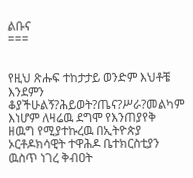ልቡና
===


የዚህ ጽሑፍ ተከታታይ ወንድም እህቶቼ እንደምን ቆያችሁልኝ?ሕይወት?ጤና?ሥራ?መልካም እነሆም ለዛሬዉ ደግሞ የእንጠያየቅ ዘዉግ የሚያተኩረዉ በኢትዮጵያ ኦርቶዶክሳዊት ተዋሕዶ ቤተክርስቲያን ዉስጥ ነገረ ቅብዐት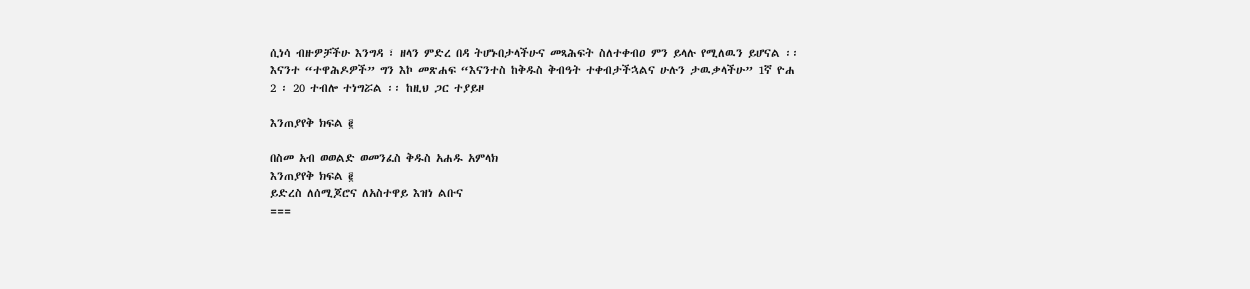ሲነሳ ብዙዎቻችሁ እንግዳ ፣ ዘላን ምድረ በዳ ትሆኑበታላችሁና መጻሕፍት ስለተቀብዐ ምን ይላሉ የሚለዉን ይሆናል ፡፡ እናንተ “ተዋሕዶዎች” ግን እኮ መጽሐፍ “እናንተስ ከቅዱስ ቅብዓት ተቀብታችኋልና ሁሉን ታዉቃላችሁ” 1ኛ ዮሐ 2 ፡ 20 ተብሎ ተነግሯል ፡፡ ከዚህ ጋር ተያይዞ

እንጠያየቅ ክፍል ፪

በስመ አብ ወወልድ ወመንፈስ ቅዱስ አሐዱ አምላክ
እንጠያየቅ ክፍል ፪
ይድረስ ለሰሚጆሮና ለአስተዋይ እዝነ ልቡና
===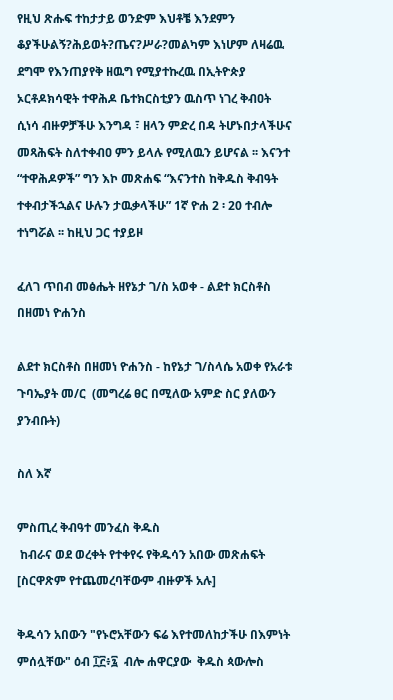የዚህ ጽሑፍ ተከታታይ ወንድም እህቶቼ እንደምን ቆያችሁልኝ?ሕይወት?ጤና?ሥራ?መልካም እነሆም ለዛሬዉ ደግሞ የእንጠያየቅ ዘዉግ የሚያተኩረዉ በኢትዮጵያ ኦርቶዶክሳዊት ተዋሕዶ ቤተክርስቲያን ዉስጥ ነገረ ቅብዐት ሲነሳ ብዙዎቻችሁ እንግዳ ፣ ዘላን ምድረ በዳ ትሆኑበታላችሁና መጻሕፍት ስለተቀብዐ ምን ይላሉ የሚለዉን ይሆናል ፡፡ እናንተ “ተዋሕዶዎች” ግን እኮ መጽሐፍ “እናንተስ ከቅዱስ ቅብዓት ተቀብታችኋልና ሁሉን ታዉቃላችሁ” 1ኛ ዮሐ 2 ፡ 20 ተብሎ ተነግሯል ፡፡ ከዚህ ጋር ተያይዞ

ፈለገ ጥበብ መፅሔት ዘየኔታ ገ/ስ አወቀ - ልደተ ክርስቶስ በዘመነ ዮሐንስ

ልደተ ክርስቶስ በዘመነ ዮሐንስ - ከየኔታ ገ/ስላሴ አወቀ የአራቱ ጉባኤያት መ/ር  (መግረሬ ፀር በሚለው አምድ ስር ያለውን ያንብቡት)

ስለ እኛ

ምስጢረ ቅብዓተ መንፈስ ቅዱስ
 ከብራና ወደ ወረቀት የተቀየሩ የቅዱሳን አበው መጽሐፍት [ስርዋጽም የተጨመረባቸውም ብዙዎች አሉ]

ቅዱሳን አበውን "የኑሮአቸውን ፍሬ እየተመለከታችሁ በእምነት ምሰሏቸው" ዕብ ፲፫፥፯  ብሎ ሐዋርያው  ቅዱስ ጳውሎስ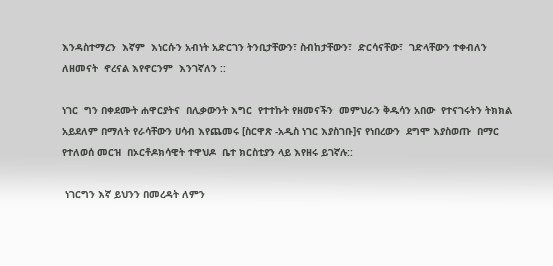እንዳስተማረን  እኛም  እነርሱን አብነት አድርገን ትንቢታቸውን፣ ስብከታቸውን፣  ድርሳናቸው፣  ገድላቸውን ተቀብለን ለዘመናት  ኖረናል እየኖርንም  እንገኛለን ::

ነገር  ግን በቀደሙት ሐዋርያትና  በሊቃውንት እግር  የተተኩት የዘመናችን  መምህራን ቅዱሳን አበው  የተናገሩትን ትክክል አይደለም በማለት የራሳቸውን ሀሳብ እየጨመሩ [ስርዋጽ -አዲስ ነገር እያስገቡ]ና የነበረውን  ደግሞ እያስወጡ  በማር የተለወሰ መርዝ  በኦርቶዶክሳዊት ተዋህዶ  ቤተ ክርስቲያን ላይ እየዘሩ ይገኛሉ::

 ነገርግን እኛ ይህንን በመረዳት ለምን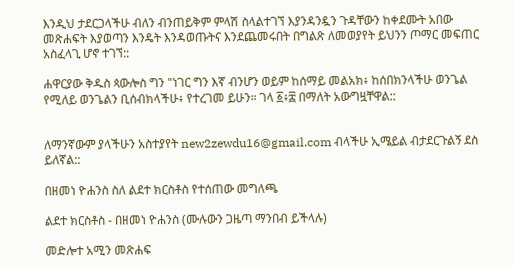እንዲህ ታደርጋላችሁ ብለን ብንጠይቅም ምላሽ ስላልተገኘ እያንዳንዷን ጉዳቸውን ከቀደሙት አበው መጽሐፍት እያወጣን እንዴት እንዳወጡትና እንደጨመሩበት በግልጽ ለመወያየት ይህንን ጦማር መፍጠር አስፈላጊ ሆኖ ተገኘ::

ሐዋርያው ቅዱስ ጳውሎስ ግን "ነገር ግን እኛ ብንሆን ወይም ከሰማይ መልአክ፥ ከሰበክንላችሁ ወንጌል የሚለይ ወንጌልን ቢሰብክላችሁ፥ የተረገመ ይሁን። ገላ ፩፥፰ በማለት አውግዟቸዋል::


ለማንኛውም ያላችሁን አስተያየት new2zewdu16@gmail.com ብላችሁ ኢሜይል ብታደርጉልኝ ደስ ይለኛል::

በዘመነ ዮሐንስ ስለ ልደተ ክርስቶስ የተሰጠው መግለጫ

ልደተ ክርስቶስ - በዘመነ ዮሐንስ (ሙሉውን ጋዜጣ ማንበብ ይችላሉ)

መድሎተ አሚን መጽሐፍ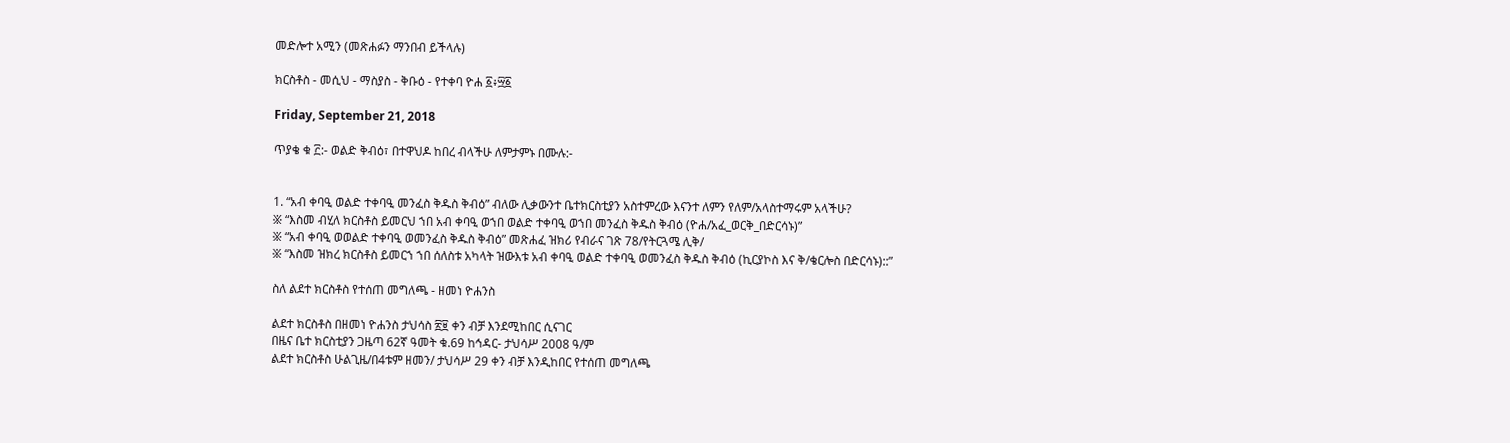መድሎተ አሚን (መጽሐፉን ማንበብ ይችላሉ)

ክርስቶስ - መሲህ - ማስያስ - ቅቡዕ - የተቀባ ዮሐ ፩፥፵፩

Friday, September 21, 2018

ጥያቄ ቁ ፫:- ወልድ ቅብዕ፣ በተዋህዶ ከበረ ብላችሁ ለምታምኑ በሙሉ:-


1. “አብ ቀባዒ ወልድ ተቀባዒ መንፈስ ቅዱስ ቅብዕ” ብለው ሊቃውንተ ቤተክርስቲያን አስተምረው እናንተ ለምን የለም/አላስተማሩም አላችሁ?
፠ “እስመ ብሂለ ክርስቶስ ይመርህ ኀበ አብ ቀባዒ ወኀበ ወልድ ተቀባዒ ወኀበ መንፈስ ቅዱስ ቅብዕ (ዮሐ/አፈ_ወርቅ_በድርሳኑ)”
፠ “አብ ቀባዒ ወወልድ ተቀባዒ ወመንፈስ ቅዱስ ቅብዕ” መጽሐፈ ዝክሪ የብራና ገጽ 78/የትርጓሜ ሊቅ/
፠ “እስመ ዝክረ ክርስቶስ ይመርኀ ኀበ ሰለስቱ አካላት ዝውእቱ አብ ቀባዒ ወልድ ተቀባዒ ወመንፈስ ቅዱስ ቅብዕ (ኪርያኮስ እና ቅ/ቄርሎስ በድርሳኑ)::”

ስለ ልደተ ክርስቶስ የተሰጠ መግለጫ - ዘመነ ዮሐንስ

ልደተ ክርስቶስ በዘመነ ዮሐንስ ታህሳስ ፳፱ ቀን ብቻ እንደሚከበር ሲናገር
በዜና ቤተ ክርስቲያን ጋዜጣ 62ኛ ዓመት ቁ.69 ከኅዳር- ታህሳሥ 2008 ዓ/ም
ልደተ ክርስቶስ ሁልጊዜ/በ4ቱም ዘመን/ ታህሳሥ 29 ቀን ብቻ እንዲከበር የተሰጠ መግለጫ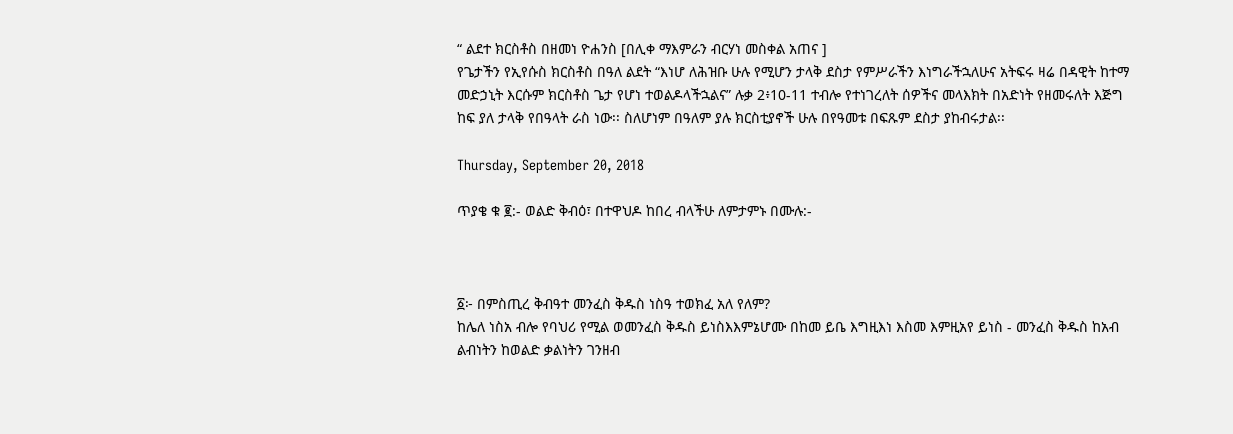“ ልደተ ክርስቶስ በዘመነ ዮሐንስ [በሊቀ ማእምራን ብርሃነ መስቀል አጠና ]
የጌታችን የኢየሱስ ክርስቶስ በዓለ ልደት “እነሆ ለሕዝቡ ሁሉ የሚሆን ታላቅ ደስታ የምሥራችን እነግራችኋለሁና አትፍሩ ዛሬ በዳዊት ከተማ መድኃኒት እርሱም ክርስቶስ ጌታ የሆነ ተወልዶላችኋልና” ሉቃ 2፥10-11 ተብሎ የተነገረለት ሰዎችና መላእክት በአድነት የዘመሩለት እጅግ ከፍ ያለ ታላቅ የበዓላት ራስ ነው፡፡ ስለሆነም በዓለም ያሉ ክርስቲያኖች ሁሉ በየዓመቱ በፍጹም ደስታ ያከብሩታል፡፡

Thursday, September 20, 2018

ጥያቄ ቁ ፪:- ወልድ ቅብዕ፣ በተዋህዶ ከበረ ብላችሁ ለምታምኑ በሙሉ:-



፩፦ በምስጢረ ቅብዓተ መንፈስ ቅዱስ ነስዓ ተወክፈ አለ የለም?
ከሌለ ነስአ ብሎ የባህሪ የሚል ወመንፈስ ቅዱስ ይነስእእምኔሆሙ በከመ ይቤ እግዚእነ እስመ እምዚአየ ይነስ - መንፈስ ቅዱስ ከአብ ልብነትን ከወልድ ቃልነትን ገንዘብ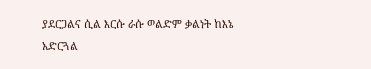ያደርጋልና ሲል እርሱ ራሱ ወልድም ቃልነት ከእኔ አድርጓል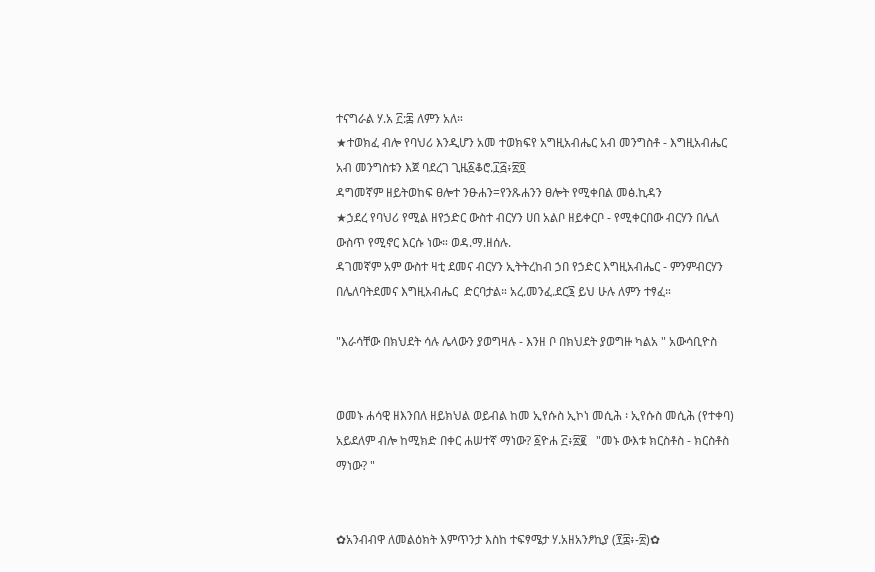ተናግራል ሃ.አ ፫:፷ ለምን አለ።
★ተወክፈ ብሎ የባህሪ እንዲሆን አመ ተወክፍየ አግዚአብሔር አብ መንግስቶ - እግዚአብሔር አብ መንግስቱን እጀ ባደረገ ጊዜ፩ቆሮ.፲፭፥፳፬
ዳግመኛም ዘይትወከፍ ፀሎተ ንፁሐን=የንጹሐንን ፀሎት የሚቀበል መፅ.ኪዳን
★ኃደረ የባህሪ የሚል ዘየኃድር ውስተ ብርሃን ሀበ አልቦ ዘይቀርቦ - የሚቀርበው ብርሃን በሌለ ውስጥ የሚኖር እርሱ ነው። ወዳ.ማ.ዘሰሉ.
ዳገመኛም አም ውስተ ዛቲ ደመና ብርሃን ኢትትረከብ ኃበ የኃድር እግዚአብሔር - ምንምብርሃን በሌለባትደመና እግዚአብሔር  ድርባታል። አረ.መንፈ.ደር፮ ይህ ሁሉ ለምን ተፃፈ።

"እራሳቸው በክህደት ሳሉ ሌላውን ያወግዛሉ - እንዘ ቦ በክህደት ያወግዙ ካልአ " አውሳቢዮስ


ወመኑ ሐሳዊ ዘእንበለ ዘይክህል ወይብል ከመ ኢየሱስ ኢኮነ መሲሕ ፡ ኢየሱስ መሲሕ (የተቀባ) አይደለም ብሎ ከሚክድ በቀር ሐሠተኛ ማነው? ፩ዮሐ ፫፥፳፪   "መኑ ውእቱ ክርስቶስ - ክርስቶስ ማነው? "


✿አንብብዋ ለመልዕክት እምጥንታ እስከ ተፍፃሜታ ሃ.አዘአንፆኪያ (፻፰፥-፳)✿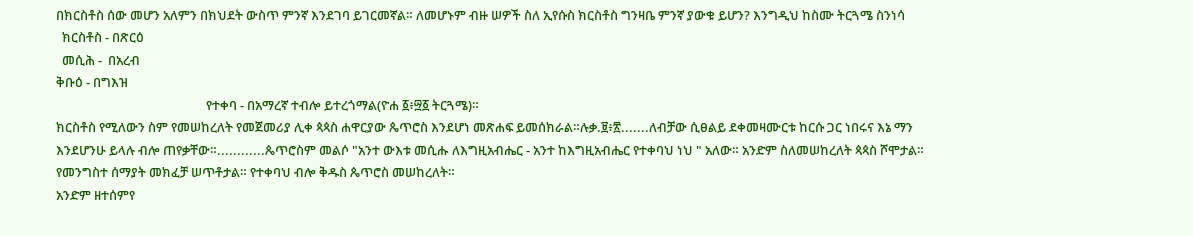በክርስቶስ ሰው መሆን አለምን በክህደት ውስጥ ምንኛ እንደገባ ይገርመኛል። ለመሆኑም ብዙ ሠዎች ስለ ኢየሱስ ክርስቶስ ግንዛቤ ምንኛ ያውቁ ይሆን? እንግዲህ ከስሙ ትርጓሜ ስንነሳ
  ክርስቶስ - በጽርዕ
  መሲሕ -  በአረብ
ቅቡዕ - በግእዝ
                                                  የተቀባ - በአማረኛ ተብሎ ይተረጎማል(ዮሐ ፩፥፵፩ ትርጓሜ)።
ክርስቶስ የሚለውን ስም የመሠከረለት የመጀመሪያ ሊቀ ጳጳስ ሐዋርያው ጴጥሮስ እንደሆነ መጽሐፍ ይመሰክራል።ሉቃ.፱፥፳.......ለብቻው ሲፀልይ ደቀመዛሙርቱ ከርሱ ጋር ነበሩና እኔ ማን እንደሆንሁ ይላሉ ብሎ ጠየቃቸው።............ጴጥሮስም መልሶ "አንተ ውእቱ መሲሑ ለእግዚአብሔር - አንተ ከእግዚአብሔር የተቀባህ ነህ " አለው። አንድም ስለመሠከረለት ጳጳስ ሾሞታል። የመንግስተ ሰማያት መክፈቻ ሠጥቶታል። የተቀባህ ብሎ ቅዱስ ጴጥሮስ መሠከረለት።
አንድም ዘተሰምየ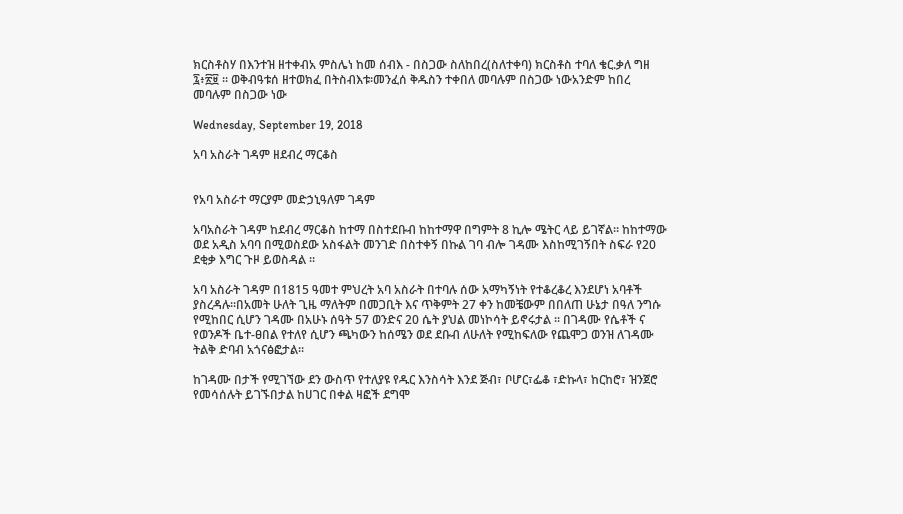ክርስቶስሃ በእንተዝ ዘተቀብአ ምስሌነ ከመ ሰብእ - በስጋው ስለከበረ(ስለተቀባ) ክርስቶስ ተባለ ቄር.ቃለ ግዘ ፯፥፳፱ ። ወቅብዓቱሰ ዘተወክፈ በትስብእቱ፡መንፈሰ ቅዱስን ተቀበለ መባሉም በስጋው ነውአንድም ከበረ መባሉም በስጋው ነው

Wednesday, September 19, 2018

አባ አስራት ገዳም ዘደብረ ማርቆስ


የአባ አስራተ ማርያም መድኃኒዓለም ገዳም

አባአስራት ገዳም ከደብረ ማርቆስ ከተማ በስተደቡብ ከከተማዋ በግምት 8 ኪሎ ሜትር ላይ ይገኛል፡፡ ከከተማው ወደ አዲስ አባባ በሚወስደው አስፋልት መንገድ በስተቀኝ በኩል ገባ ብሎ ገዳሙ እስከሚገኝበት ስፍራ የ20 ደቂቃ እግር ጉዞ ይወስዳል ፡፡

አባ አስራት ገዳም በ1815 ዓመተ ምህረት አባ አስራት በተባሉ ሰው አማካኝነት የተቆረቆረ እንደሆነ አባቶች ያስረዳሉ፡፡በአመት ሁለት ጊዜ ማለትም በመጋቢት እና ጥቅምት 27 ቀን ከመቼውም በበለጠ ሁኔታ በዓለ ንግሱ የሚከበር ሲሆን ገዳሙ በአሁኑ ሰዓት 57 ወንድና 20 ሴት ያህል መነኮሳት ይኖሩታል ፡፡ በገዳሙ የሴቶች ና የወንዶች ቤተ-ፀበል የተለየ ሲሆን ጫካውን ከሰሜን ወደ ደቡብ ለሁለት የሚከፍለው የጨሞጋ ወንዝ ለገዳሙ ትልቅ ድባብ አጎናፅፎታል፡፡

ከገዳሙ በታች የሚገኘው ደን ውስጥ የተለያዩ የዱር እንስሳት እንደ ጅብ፣ ቦሆር፣ፌቆ ፣ድኩላ፣ ከርከሮ፣ ዝንጀሮ የመሳሰሉት ይገኙበታል ከሀገር በቀል ዛፎች ደግሞ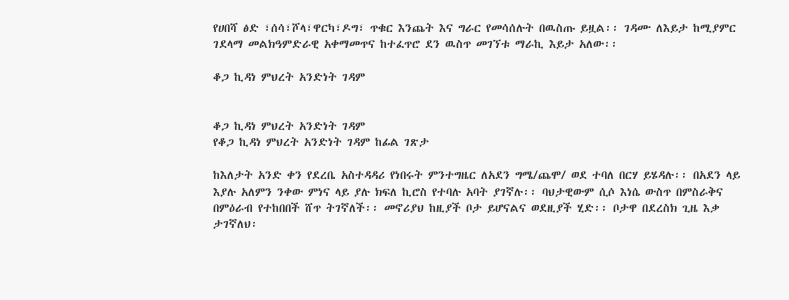የሀበሻ ፅድ ፣ሰሳ፣ሾላ፣ዋርካ፣ዶግ፣ ጥቁር እንጨት እና ግራር የመሳሰሉት በዉስጡ ይዟል፡፡ ገዳሙ ለእይታ ከሚያምር ገደላማ መልክዓምድራዊ አቀማመጥና ከተፈጥሮ ደን ዉስጥ መገኘቱ ማራኪ እይታ አለው፡፡

ቆጋ ኪዳነ ምህረት አንድነት ገዳም


ቆጋ ኪዳነ ምህረት አንድነት ገዳም
የቆጋ ኪዳነ ምህረት አንድነት ገዳም ከፊል ገጽታ

ከእለታት አንድ ቀን የደረቤ አስተዳዳሪ የነበሩት ምንተግዜር ለአደን ግሜ/ጨሞ/ ወደ ተባለ በርሃ ይሄዳሉ፡፡ በአደን ላይ እያሉ አለምን ንቀው ምነና ላይ ያሉ ክፍለ ኪሮስ የተባሉ አባት ያገኛሉ፡፡ ባህታዊውም ሲሶ እነሴ ውስጥ በምስራቅና በምዕራብ የተከበበች ሸጥ ትገኛለች፡፡ መኖሪያህ ከዚያች ቦታ ይሆናልና ወደዚያች ሂድ፡፡ ቦታዋ በደረስክ ጊዜ እቃ ታገኛለህ፡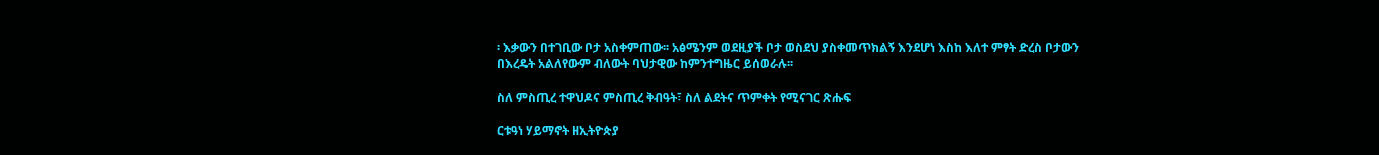፡ እቃውን በተገቢው ቦታ አስቀምጠው፡፡ አፅሜንም ወደዚያች ቦታ ወስደህ ያስቀመጥክልኝ እንደሆነ እስከ እለተ ምፃት ድረስ ቦታውን በእረዴት አልለየውም ብለውት ባህታዊው ከምንተግዜር ይሰወራሉ፡፡

ስለ ምስጢረ ተዋህዶና ምስጢረ ቅብዓት፣ ስለ ልደትና ጥምቀት የሚናገር ጽሑፍ

ርቱዓነ ሃይማኖት ዘኢትዮጵያ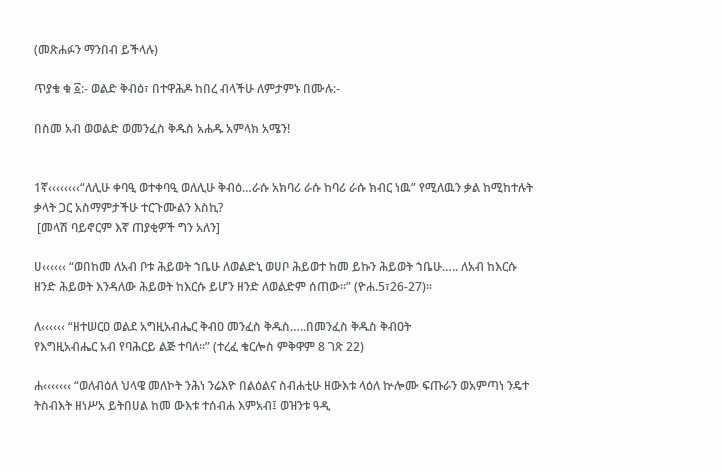(መጽሐፉን ማንበብ ይችላሉ)

ጥያቄ ቁ ፩:- ወልድ ቅብዕ፣ በተዋሕዶ ከበረ ብላችሁ ለምታምኑ በሙሉ:-

በስመ አብ ወወልድ ወመንፈስ ቅዱስ አሐዱ አምላክ አሜን!


1ኛ‹‹‹‹‹‹‹‹“ለሊሁ ቀባዒ ወተቀባዒ ወለሊሁ ቅብዕ…ራሱ አክባሪ ራሱ ከባሪ ራሱ ክብር ነዉ” የሚለዉን ቃል ከሚከተሉት ቃላት ጋር አስማምታችሁ ተርጉሙልን እስኪ?
 [መላሽ ባይኖርም እኛ ጠያቂዎች ግን አለን]

ሀ‹‹‹‹‹‹ “ወበከመ ለአብ ቦቱ ሕይወት ኀቤሁ ለወልድኒ ወሀቦ ሕይወተ ከመ ይኩን ሕይወት ኀቤሁ….. ለአብ ከእርሱ ዘንድ ሕይወት እንዳለው ሕይወት ከእርሱ ይሆን ዘንድ ለወልድም ሰጠው፡፡” (ዮሐ.5፣26-27)፡፡

ለ‹‹‹‹‹‹ “ዘተሠርዐ ወልደ አግዚአብሔር ቅብዐ መንፈስ ቅዱስ…..በመንፈስ ቅዱስ ቅብዐት
የእግዚአብሔር አብ የባሕርይ ልጅ ተባለ፡፡” (ተረፈ ቄርሎስ ምቅዋም 8 ገጽ 22)

ሐ‹‹‹‹‹‹‹ “ወለብዕለ ህላዌ መለኮት ንሕነ ንሬእዮ በልዕልና ስብሐቲሁ ዘውእቱ ላዕለ ኵሎሙ ፍጡራን ወአምጣነ ንዴተ ትስብእት ዘነሥአ ይትበሀል ከመ ውእቱ ተሰብሐ እምአብ፤ ወዝንቱ ዓዲ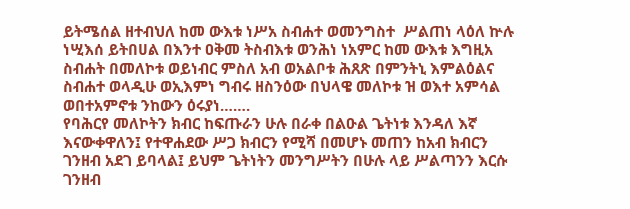ይትሜሰል ዘተብህለ ከመ ውእቱ ነሥአ ስብሐተ ወመንግስተ  ሥልጠነ ላዕለ ኵሉ ነሢእሰ ይትበሀል በእንተ ዐቅመ ትስብእቱ ወንሕነ ነአምር ከመ ውእቱ እግዚአ ስብሐት በመለኮቱ ወይነብር ምስለ አብ ወአልቦቱ ሕጸጽ በምንትኒ እምልዕልና ስብሐተ ወላዲሁ ወኢእምነ ግብሩ ዘስንዕው በህላዌ መለኮቱ ዝ ወእተ አምሳል ወበተአምኖቱ ንከውን ዕሩያነ…….
የባሕርየ መለኮትን ክብር ከፍጡራን ሁሉ በራቀ በልዑል ጌትነቱ እንዳለ እኛ እናውቀዋለን፤ የተዋሐደው ሥጋ ክብርን የሚሻ በመሆኑ መጠን ከአብ ክብርን ገንዘብ አደገ ይባላል፤ ይህም ጌትነትን መንግሥትን በሁሉ ላይ ሥልጣንን እርሱ ገንዘብ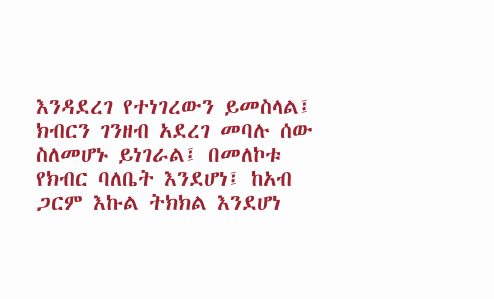እንዳደረገ የተነገረውን ይመስላል፤ ክብርን ገንዘብ አደረገ መባሉ ሰው ስለመሆኑ ይነገራል፤ በመለኮቱ የክብር ባለቤት እንደሆነ፤ ከአብ ጋርም እኩል ትክክል እንደሆነ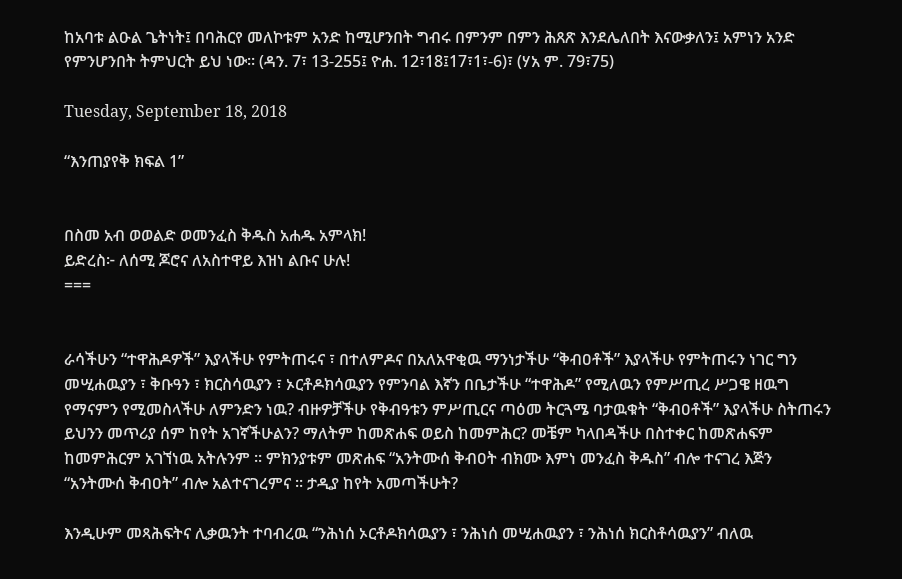ከአባቱ ልዑል ጌትነት፤ በባሕርየ መለኮቱም አንድ ከሚሆንበት ግብሩ በምንም በምን ሕጸጽ እንደሌለበት እናውቃለን፤ አምነን አንድ የምንሆንበት ትምህርት ይህ ነው፡፡ (ዳን. 7፣ 13-255፤ ዮሐ. 12፣18፤17፣1፣-6)፣ (ሃአ ም. 79፣75)

Tuesday, September 18, 2018

“እንጠያየቅ ክፍል 1”


በስመ አብ ወወልድ ወመንፈስ ቅዱስ አሐዱ አምላክ!
ይድረስ፦ ለሰሚ ጆሮና ለአስተዋይ እዝነ ልቡና ሁሉ!
===


ራሳችሁን “ተዋሕዶዎች” እያላችሁ የምትጠሩና ፣ በተለምዶና በአለአዋቂዉ ማንነታችሁ “ቅብዐቶች” እያላችሁ የምትጠሩን ነገር ግን መሢሐዉያን ፣ ቅቡዓን ፣ ክርስሳዉያን ፣ ኦርቶዶክሳዉያን የምንባል እኛን በቤታችሁ “ተዋሕዶ” የሚለዉን የምሥጢረ ሥጋዌ ዘዉግ የማናምን የሚመስላችሁ ለምንድን ነዉ? ብዙዎቻችሁ የቅብዓቱን ምሥጢርና ጣዕመ ትርጓሜ ባታዉቁት “ቅብዐቶች” እያላችሁ ስትጠሩን ይህንን መጥሪያ ሰም ከየት አገኛችሁልን? ማለትም ከመጽሐፍ ወይስ ከመምሕር? መቼም ካላበዳችሁ በስተቀር ከመጽሐፍም ከመምሕርም አገኘነዉ አትሉንም ፡፡ ምክንያቱም መጽሐፍ “አንትሙሰ ቅብዐት ብክሙ እምነ መንፈስ ቅዱስ” ብሎ ተናገረ እጅን “አንትሙሰ ቅብዐት” ብሎ አልተናገረምና ፡፡ ታዲያ ከየት አመጣችሁት?

እንዲሁም መጻሕፍትና ሊቃዉንት ተባብረዉ “ንሕነሰ ኦርቶዶክሳዉያን ፣ ንሕነሰ መሢሐዉያን ፣ ንሕነሰ ክርስቶሳዉያን” ብለዉ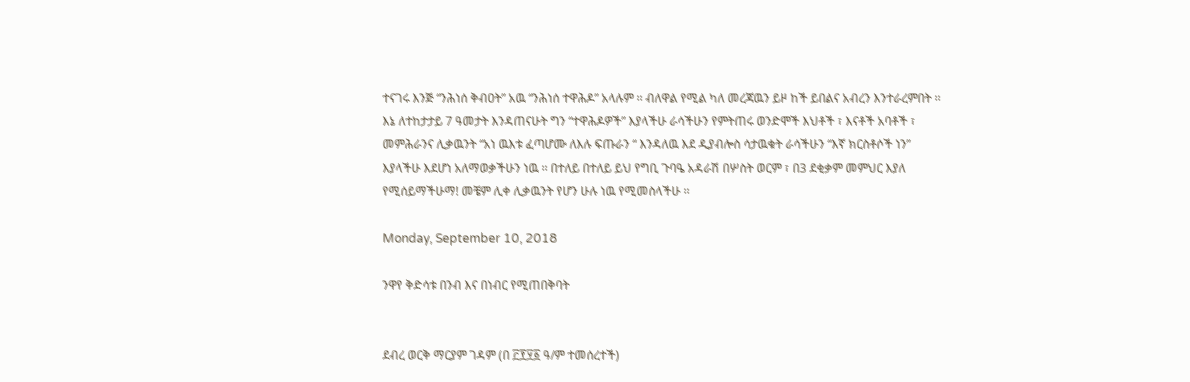ተናገሩ እንጅ “ንሕነሰ ቅብዐት” አዉ “ንሕነሰ ተዋሕዶ” አላሉም ፡፡ ብለዋል የሚል ካለ መረጃዉን ይዞ ከች ይበልና አብረን እንተራረምበት ፡፡ እኔ ለተከታታይ 7 ዓመታት እንዳጠናሁት ግን “ተዋሕዶዎች” እያላችሁ ራሳችሁን የምትጠሩ ወንድሞች እህቶች ፣ እናቶች አባቶች ፣ መምሕራንና ሊቃዉንት “አነ ዉእቱ ፈጣሆሙ ለእሉ ፍጡራን “ እንዳለዉ እደ ዲያብሎስ ሳታዉቁት ራሳችሁን “እኛ ክርስቶሶች ነን” እያላችሁ እደሆነ አለማወቃችሁን ነዉ ፡፡ በተለይ በተለይ ይህ የግቢ ጉባዔ አዳራሽ በሦስት ወርም ፣ በ3 ደቂቃም መምህር እያለ የሚሰይማችሁማ! መቼም ሊቀ ሊቃዉንት የሆን ሁሉ ነዉ የሚመስላችሁ ፡፡

Monday, September 10, 2018

ንዋየ ቅድሳቱ በንብ እና በነብር የሚጠበቅባት


ደብረ ወርቅ ማርያም ገዳም (በ ፫፻፶፩ ዓ/ም ተመሰረተች)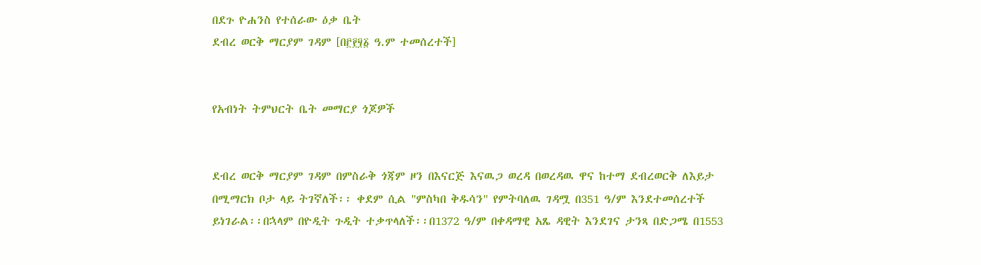በደጉ ዮሐንስ የተሰራው ዕቃ ቤት
ደብረ ወርቅ ማርያም ገዳም [በ፫፻፶፩ ዓ.ም ተመሰረተች]


የአብነት ትምህርት ቤት መማርያ ጎጆዎች


ደብረ ወርቅ ማርያም ገዳም በምስራቅ ጎጃም ዞን በእናርጅ እናዉጋ ወረዳ በወረዳዉ ዋና ከተማ ደብረወርቅ ለእይታ በሚማርክ ቦታ ላይ ትገኛለች፡፡ ቀደም ሲል "ምስካበ ቅዱሳን" የምትባለዉ ገዳሟ በ351 ዓ/ም እንደተመሰረተች ይነገራል፡፡በኋላም በዮዲት ጉዲት ተቃጥላለች፡፡በ1372 ዓ/ም በቀዳማዊ አጼ ዳዊት እንደገና ታንጻ በድጋሜ በ1553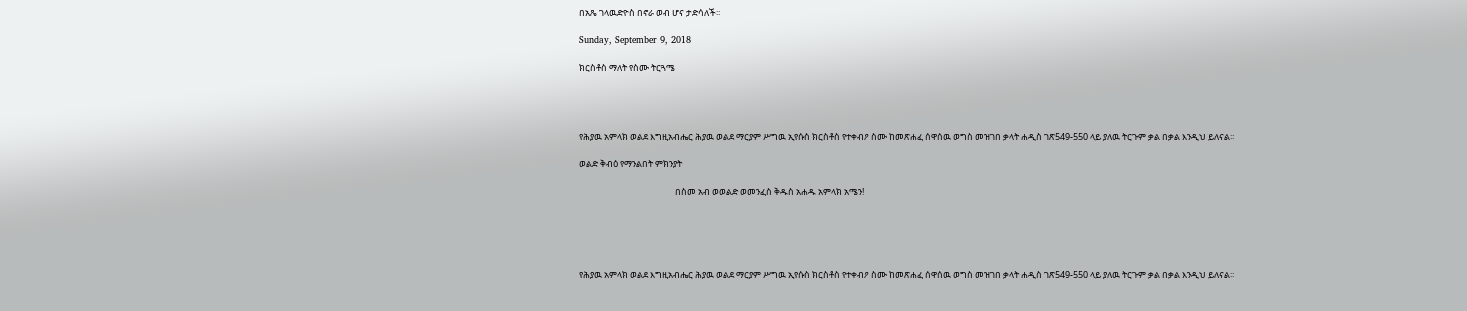በአጼ ገላዉድዮስ በኖራ ወብ ሆና ታድሳለች፡፡

Sunday, September 9, 2018

ክርስቶስ ማለት የስሙ ትርጓሜ




የሕያዉ አምላክ ወልደ እግዚአብሔር ሕያዉ ወልደ ማርያም ሥግዉ ኢየሱስ ክርስቶስ የተቀብዖ ስሙ ከመጽሐፈ ሰዋሰዉ ወግስ መዝገበ ቃላት ሐዲስ ገጽ549-550 ላይ ያለዉ ትርጉም ቃል በቃል እንዲህ ይለናል፡፡

ወልድ ቅብዕ የማንልበት ምክንያት

                                                በስመ አብ ወወልድ ወመንፈስ ቅዱስ አሐዱ አምላክ አሜን!





የሕያዉ አምላክ ወልደ እግዚአብሔር ሕያዉ ወልደ ማርያም ሥግዉ ኢየሱስ ክርስቶስ የተቀብዖ ስሙ ከመጽሐፈ ሰዋሰዉ ወግስ መዝገበ ቃላት ሐዲስ ገጽ549-550 ላይ ያለዉ ትርጉም ቃል በቃል እንዲህ ይለናል፡፡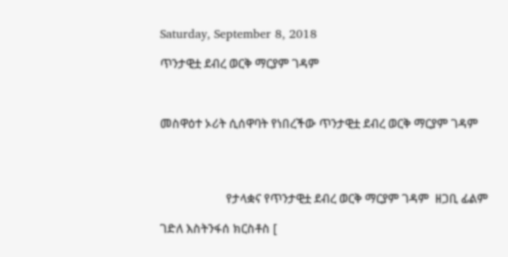Saturday, September 8, 2018

ጥንታዊቷ ደብረ ወርቅ ማርያም ገዳም



መስዋዕተ ኦሪት ሲሰዋባት የነበረችው ጥንታዊቷ ደብረ ወርቅ ማርያም ገዳም




                      የታላቋና የጥንታዊቷ ደብረ ወርቅ ማርያም ገዳም  ዘጋቢ ፊልም

ገድለ እስትንፋሰ ክርስቶስ [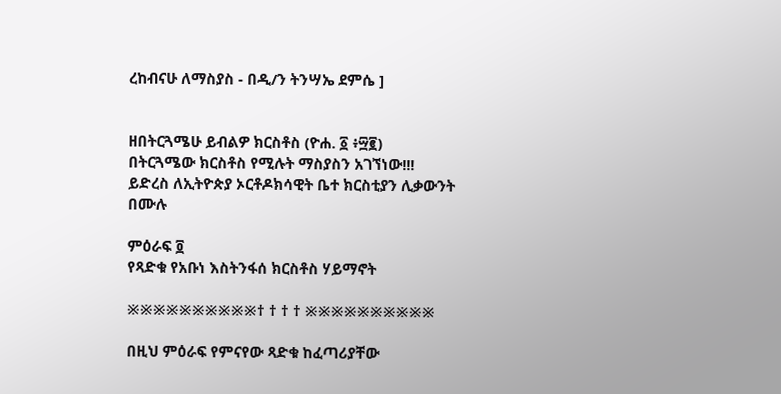ረከብናሁ ለማስያስ - በዲ/ን ትንሣኤ ደምሴ ]


ዘበትርጓሜሁ ይብልዎ ክርስቶስ (ዮሐ. ፩ ፥፵፪)
በትርጓሜው ክርስቶስ የሚሉት ማስያስን አገኘነው!!!
ይድረስ ለኢትዮጵያ ኦርቶዶክሳዊት ቤተ ክርስቲያን ሊቃውንት በሙሉ

ምዕራፍ ፬
የጻድቁ የአቡነ እስትንፋሰ ክርስቶስ ሃይማኖት

※※※※※※※※※※† † † † ※※※※※※※※※※

በዚህ ምዕራፍ የምናየው ጻድቁ ከፈጣሪያቸው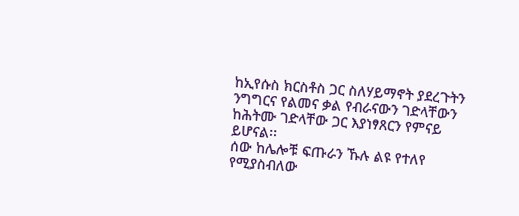ከኢየሱስ ክርስቶስ ጋር ስለሃይማኖት ያደረጉትን ንግግርና የልመና ቃል የብራናውን ገድላቸውን ከሕትሙ ገድላቸው ጋር እያነፃጸርን የምናይ ይሆናል፡፡
ሰው ከሌሎቹ ፍጡራን ኹሉ ልዩ የተለየ የሚያስብለው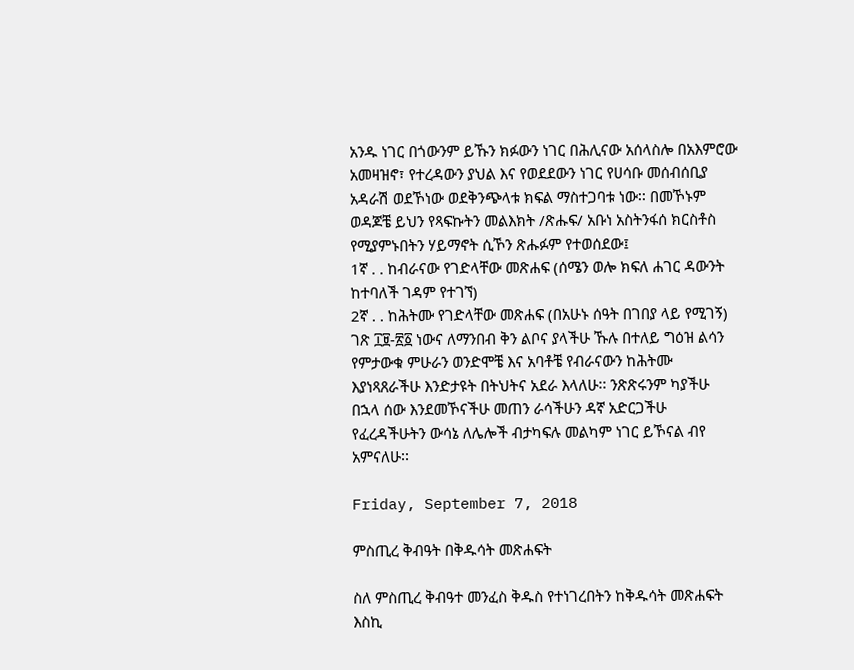አንዱ ነገር በጎውንም ይኹን ክፉውን ነገር በሕሊናው አሰላስሎ በአእምሮው አመዛዝኖ፣ የተረዳውን ያህል እና የወደደውን ነገር የሀሳቡ መሰብሰቢያ አዳራሽ ወደኾነው ወደቅንጭላቱ ክፍል ማስተጋባቱ ነው፡፡ በመኾኑም ወዳጆቼ ይህን የጻፍኩትን መልእክት /ጽሑፍ/ አቡነ አስትንፋሰ ክርስቶስ የሚያምኑበትን ሃይማኖት ሲኾን ጽሑፉም የተወሰደው፤
1ኛ . . ከብራናው የገድላቸው መጽሐፍ (ሰሜን ወሎ ክፍለ ሐገር ዳውንት ከተባለች ገዳም የተገኘ)
2ኛ . . ከሕትሙ የገድላቸው መጽሐፍ (በአሁኑ ሰዓት በገበያ ላይ የሚገኝ) ገጽ ፲፱-፳፩ ነውና ለማንበብ ቅን ልቦና ያላችሁ ኹሉ በተለይ ግዕዝ ልሳን የምታውቁ ምሁራን ወንድሞቼ እና አባቶቼ የብራናውን ከሕትሙ እያነጻጸራችሁ እንድታዩት በትህትና አደራ እላለሁ፡፡ ንጽጽሩንም ካያችሁ በኋላ ሰው እንደመኾናችሁ መጠን ራሳችሁን ዳኛ አድርጋችሁ የፈረዳችሁትን ውሳኔ ለሌሎች ብታካፍሉ መልካም ነገር ይኾናል ብየ አምናለሁ፡፡

Friday, September 7, 2018

ምስጢረ ቅብዓት በቅዱሳት መጽሐፍት

ስለ ምስጢረ ቅብዓተ መንፈስ ቅዱስ የተነገረበትን ከቅዱሳት መጽሐፍት እስኪ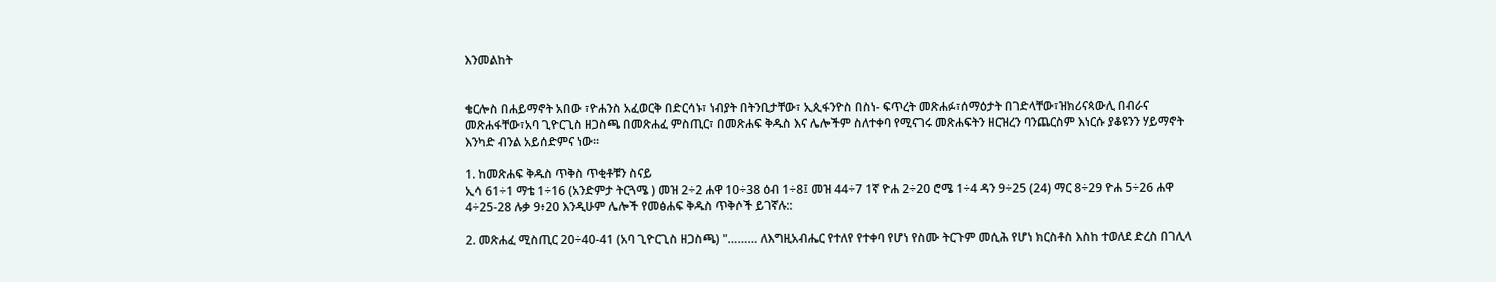እንመልከት


ቄርሎስ በሐይማኖት አበው ፣ዮሐንስ አፈወርቅ በድርሳኑ፣ ነብያት በትንቢታቸው፣ ኢጲፋንዮስ በስነ- ፍጥረት መጽሐፉ፣ሰማዕታት በገድላቸው፣ዝክሪናጳውሊ በብራና መጽሐፋቸው፣አባ ጊዮርጊስ ዘጋስጫ በመጽሐፈ ምስጢር፣ በመጽሐፍ ቅዱስ እና ሌሎችም ስለተቀባ የሚናገሩ መጽሐፍትን ዘርዝረን ባንጨርስም እነርሱ ያቆዩንን ሃይማኖት እንካድ ብንል አይሰድምና ነው፡፡

1. ከመጽሐፍ ቅዱስ ጥቅስ ጥቂቶቹን ስናይ
ኢሳ 61÷1 ማቴ 1÷16 (አንድምታ ትርጓሜ ) መዝ 2÷2 ሐዋ 10÷38 ዕብ 1÷8፤ መዝ 44÷7 1ኛ ዮሐ 2÷20 ሮሜ 1÷4 ዳን 9÷25 (24) ማር 8÷29 ዮሐ 5÷26 ሐዋ 4÷25-28 ሉቃ 9፥20 እንዲሁም ሌሎች የመፅሐፍ ቅዱስ ጥቅሶች ይገኛሉ::

2. መጽሐፈ ሚስጢር 20÷40-41 (አባ ጊዮርጊስ ዘጋስጫ) "……… ለእግዚአብሔር የተለየ የተቀባ የሆነ የስሙ ትርጉም መሲሕ የሆነ ክርስቶስ እስከ ተወለደ ድረስ በገሊላ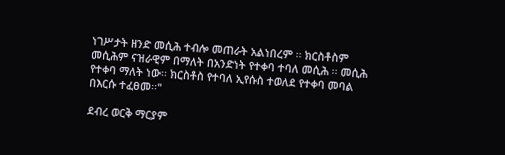ነገሥታት ዘንድ መሲሕ ተብሎ መጠራት አልነበረም ፡፡ ክርስቶስም መሲሕም ናዝራዊም በማለት በአንድነት የተቀባ ተባለ መሲሕ ፡፡ መሲሕ የተቀባ ማለት ነው፡፡ ክርስቶስ የተባለ ኢየሱስ ተወለደ የተቀባ መባል በእርሱ ተፈፀመ፡፡"

ደብረ ወርቅ ማርያም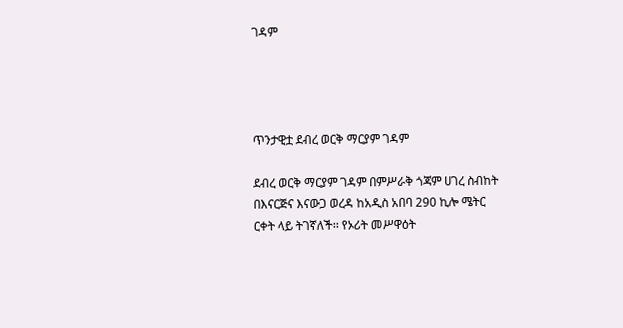ገዳም




ጥንታዊቷ ደብረ ወርቅ ማርያም ገዳም

ደብረ ወርቅ ማርያም ገዳም በምሥራቅ ጎጃም ሀገረ ስብከት በእናርጅና እናውጋ ወረዳ ከአዲስ አበባ 290 ኪሎ ሜትር ርቀት ላይ ትገኛለች፡፡ የኦሪት መሥዋዕት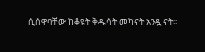ሲሰዋባቸው ከቆዩት ቅዱሳት መካናት አንዷ ናት፡፡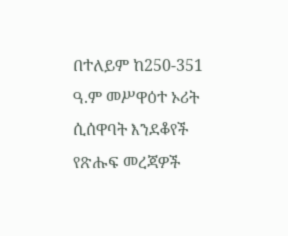በተለይም ከ250-351 ዓ.ም መሥዋዕተ ኦሪት ሲሰዋባት እንደቆየች የጽሑፍ መረጃዎች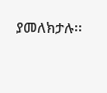ያመለክታሉ፡፡